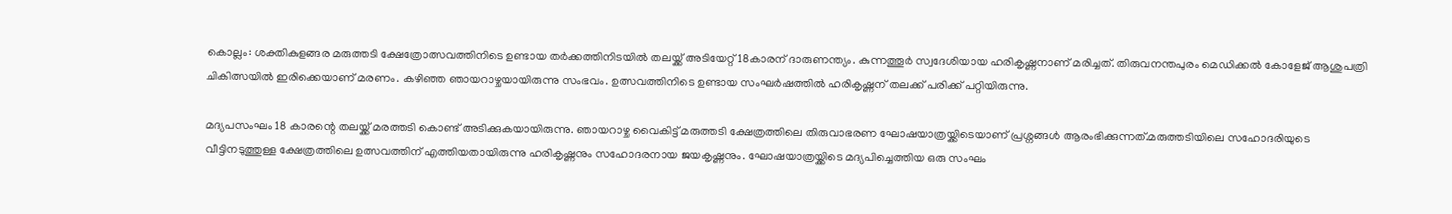കൊല്ലം: ശക്തികുളങ്ങര മരുത്തടി ക്ഷേത്രോത്സവത്തിനിടെ ഉണ്ടായ തർക്കത്തിനിടയിൽ തലയ്ക്ക് അടിയേറ്റ് 18കാരന് ദാരുണന്ത്യം. കുന്നത്തൂർ സ്വദേശിയായ ഹരികൃഷ്ണനാണ് മരിച്ചത്. തിരുവനന്തപുരം മെഡിക്കൽ കോളേജ് ആശുപത്രി ചികിത്സയിൽ ഇരിക്കെയാണ് മരണം. കഴിഞ്ഞ ഞായറാഴ്ചയായിരുന്നു സംഭവം. ഉത്സവത്തിനിടെ ഉണ്ടായ സംഘർഷത്തിൽ ഹരികൃഷ്ണന് തലക്ക് പരിക്ക് പറ്റിയിരുന്നു.

മദ്യപസംഘം 18 കാരന്റെ തലയ്ക്ക് മരത്തടി കൊണ്ട് അടിക്കുകയായിരുന്നു. ഞായറാഴ്ച വൈകിട്ട് മരുത്തടി ക്ഷേത്രത്തിലെ തിരുവാഭരണ ഘോഷയാത്രയ്ക്കിടെയാണ് പ്രശ്നങ്ങൾ ആരംഭിക്കുന്നത്.മരുത്തടിയിലെ സഹോദരിയുടെ വീട്ടിനടുത്തുള്ള ക്ഷേത്രത്തിലെ ഉത്സവത്തിന് എത്തിയതായിരുന്നു ഹരികൃഷ്ണനും സഹോദരനായ ജയകൃഷ്ണനും. ഘോഷയാത്രയ്ക്കിടെ മദ്യപിച്ചെത്തിയ ഒരു സംഘം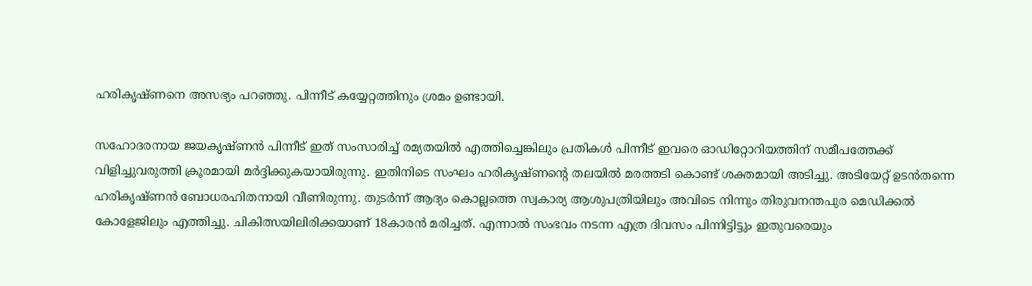ഹരികൃഷ്ണനെ അസഭ്യം പറഞ്ഞു. പിന്നീട് കയ്യേറ്റത്തിനും ശ്രമം ഉണ്ടായി.

സഹോദരനായ ജയകൃഷ്ണൻ പിന്നീട് ഇത് സംസാരിച്ച് രമ്യതയിൽ എത്തിച്ചെങ്കിലും പ്രതികൾ പിന്നീട് ഇവരെ ഓഡിറ്റോറിയത്തിന് സമീപത്തേക്ക് വിളിച്ചുവരുത്തി ക്രൂരമായി മർദ്ദിക്കുകയായിരുന്നു. ഇതിനിടെ സംഘം ഹരികൃഷ്ണന്റെ തലയിൽ മരത്തടി കൊണ്ട് ശക്തമായി അടിച്ചു. അടിയേറ്റ് ഉടൻതന്നെ ഹരികൃഷ്ണൻ ബോധരഹിതനായി വീണിരുന്നു. തുടർന്ന് ആദ്യം കൊല്ലത്തെ സ്വകാര്യ ആശുപത്രിയിലും അവിടെ നിന്നും തിരുവനന്തപുര മെഡിക്കൽ കോളേജിലും എത്തിച്ചു. ചികിത്സയിലിരിക്കയാണ് 18കാരൻ മരിച്ചത്. എന്നാൽ സംഭവം നടന്ന എത്ര ദിവസം പിന്നിട്ടിട്ടും ഇതുവരെയും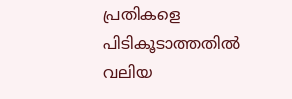പ്രതികളെ പിടികൂടാത്തതിൽ വലിയ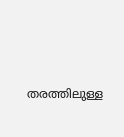തരത്തിലുള്ള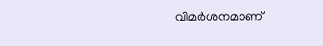വിമർശനമാണ്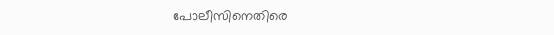പോലീസിനെതിരെ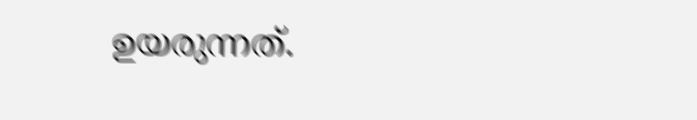ഉയരുന്നത്.